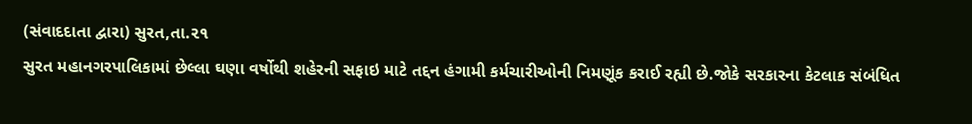(સંવાદદાતા દ્વારા) સુરત,તા.૨૧
સુરત મહાનગરપાલિકામાં છેલ્લા ઘણા વર્ષોથી શહેરની સફાઇ માટે તદ્દન હંગામી કર્મચારીઓની નિમણૂંક કરાઈ રહ્યી છે.જોકે સરકારના કેટલાક સંબંધિત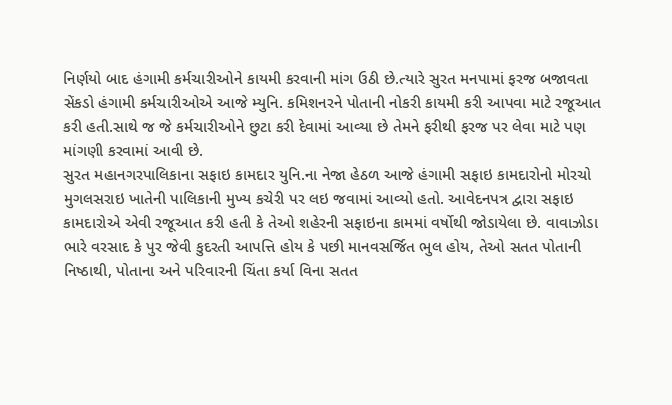નિર્ણયો બાદ હંગામી કર્મચારીઓને કાયમી કરવાની માંગ ઉઠી છે.ત્યારે સુરત મનપામાં ફરજ બજાવતા સેંકડો હંગામી કર્મચારીઓએ આજે મ્યુનિ. કમિશનરને પોતાની નોકરી કાયમી કરી આપવા માટે રજૂઆત કરી હતી.સાથે જ જે કર્મચારીઓને છુટા કરી દેવામાં આવ્યા છે તેમને ફરીથી ફરજ પર લેવા માટે પણ માંગણી કરવામાં આવી છે.
સુરત મહાનગરપાલિકાના સફાઇ કામદાર યુનિ.ના નેજા હેઠળ આજે હંગામી સફાઇ કામદારોનો મોરચો મુગલસરાઇ ખાતેની પાલિકાની મુખ્ય કચેરી પર લઇ જવામાં આવ્યો હતો. આવેદનપત્ર દ્વારા સફાઇ કામદારોએ એવી રજૂઆત કરી હતી કે તેઓ શહેરની સફાઇના કામમાં વર્ષોથી જોડાયેલા છે. વાવાઝોડા ભારે વરસાદ કે પુર જેવી કુદરતી આપત્તિ હોય કે પછી માનવસર્જિત ભુલ હોય, તેઓ સતત પોતાની નિષ્ઠાથી, પોતાના અને પરિવારની ચિંતા કર્યા વિના સતત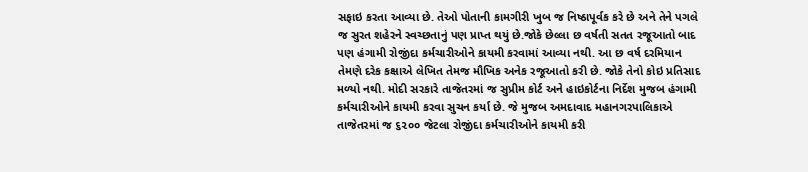સફાઇ કરતા આવ્યા છે. તેઓ પોતાની કામગીરી ખુબ જ નિષ્ઠાપૂર્વક કરે છે અને તેને પગલે જ સુરત શહેરને સ્વચ્છતાનું પણ પ્રાપ્ત થયું છે.જોકે છેલ્લા છ વર્ષતી સતત રજૂઆતો બાદ પણ હંગામી રોજીંદા કર્મચારીઓને કાયમી કરવામાં આવ્યા નથી. આ છ વર્ષ દરમિયાન તેમણે દરેક કક્ષાએ લેખિત તેમજ મૌખિક અનેક રજૂઆતો કરી છે. જોકે તેનો કોઇ પ્રતિસાદ મળ્યો નથી. મોદી સરકારે તાજેતરમાં જ સુપ્રીમ કોર્ટ અને હાઇકોર્ટના નિર્દેશ મુજબ હંગામી કર્મચારીઓને કાયમી કરવા સુચન કર્યા છે. જે મુજબ અમદાવાદ મહાનગરપાલિકાએ તાજેતરમાં જ ૬૨૦૦ જેટલા રોજીંદા કર્મચારીઓને કાયમી કરી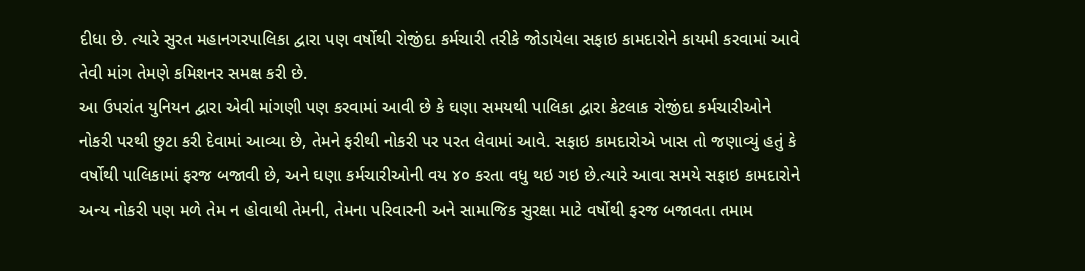દીધા છે. ત્યારે સુરત મહાનગરપાલિકા દ્વારા પણ વર્ષોથી રોજીંદા કર્મચારી તરીકે જોડાયેલા સફાઇ કામદારોને કાયમી કરવામાં આવે તેવી માંગ તેમણે કમિશનર સમક્ષ કરી છે.
આ ઉપરાંત યુનિયન દ્વારા એવી માંગણી પણ કરવામાં આવી છે કે ઘણા સમયથી પાલિકા દ્વારા કેટલાક રોજીંદા કર્મચારીઓને નોકરી પરથી છુટા કરી દેવામાં આવ્યા છે, તેમને ફરીથી નોકરી પર પરત લેવામાં આવે. સફાઇ કામદારોએ ખાસ તો જણાવ્યું હતું કે વર્ષોથી પાલિકામાં ફરજ બજાવી છે, અને ઘણા કર્મચારીઓની વય ૪૦ કરતા વધુ થઇ ગઇ છે.ત્યારે આવા સમયે સફાઇ કામદારોને અન્ય નોકરી પણ મળે તેમ ન હોવાથી તેમની, તેમના પરિવારની અને સામાજિક સુરક્ષા માટે વર્ષોથી ફરજ બજાવતા તમામ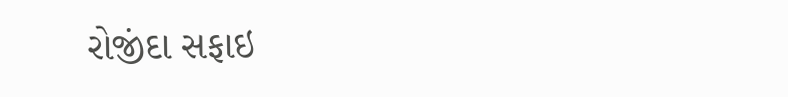રોજીંદા સફાઇ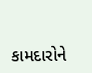કામદારોને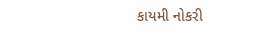કાયમી નોકરી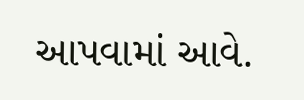આપવામાં આવે.